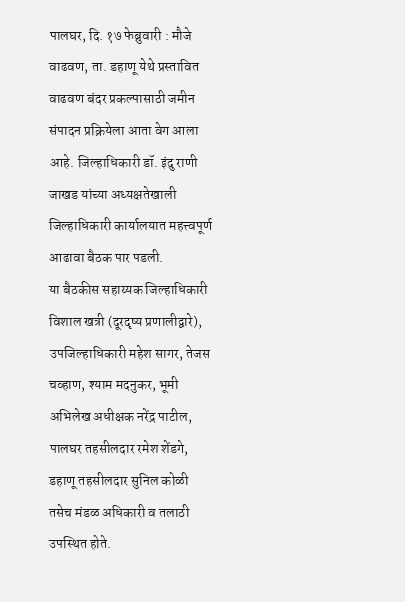पालघर, दि. १७ फेब्रुवारी : मौजे वाढवण, ता. डहाणू येथे प्रस्तावित वाढवण बंदर प्रकल्पासाठी जमीन संपादन प्रक्रियेला आता वेग आला आहे. जिल्हाधिकारी डॉ. इंदु राणी जाखड यांच्या अध्यक्षतेखाली जिल्हाधिकारी कार्यालयात महत्त्वपूर्ण आढावा बैठक पार पडली.
या बैठकीस सहाय्यक जिल्हाधिकारी विशाल खत्री (दूरदृष्य प्रणालीद्वारे), उपजिल्हाधिकारी महेश सागर, तेजस चव्हाण, श्याम मदनुकर, भूमी अभिलेख अधीक्षक नरेंद्र पाटील, पालघर तहसीलदार रमेश शेंडगे, डहाणू तहसीलदार सुनिल कोळी तसेच मंडळ अधिकारी व तलाठी उपस्थित होते.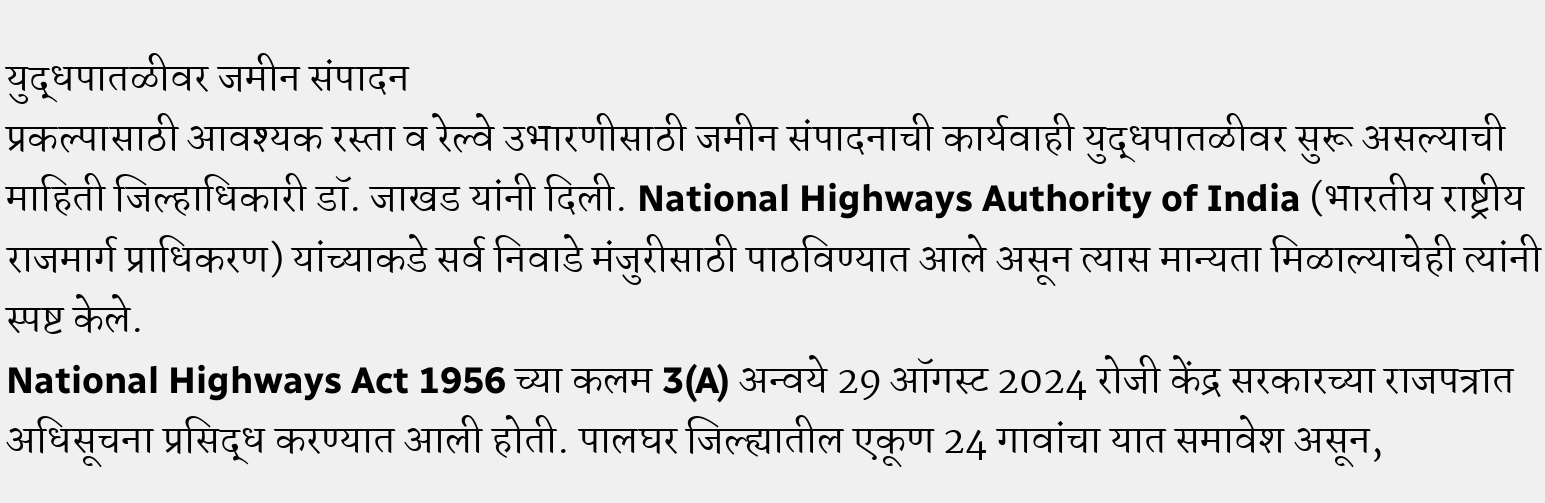युद्धपातळीवर जमीन संपादन
प्रकल्पासाठी आवश्यक रस्ता व रेल्वे उभारणीसाठी जमीन संपादनाची कार्यवाही युद्धपातळीवर सुरू असल्याची माहिती जिल्हाधिकारी डॉ. जाखड यांनी दिली. National Highways Authority of India (भारतीय राष्ट्रीय राजमार्ग प्राधिकरण) यांच्याकडे सर्व निवाडे मंजुरीसाठी पाठविण्यात आले असून त्यास मान्यता मिळाल्याचेही त्यांनी स्पष्ट केले.
National Highways Act 1956 च्या कलम 3(A) अन्वये 29 ऑगस्ट 2024 रोजी केंद्र सरकारच्या राजपत्रात अधिसूचना प्रसिद्ध करण्यात आली होती. पालघर जिल्ह्यातील एकूण 24 गावांचा यात समावेश असून,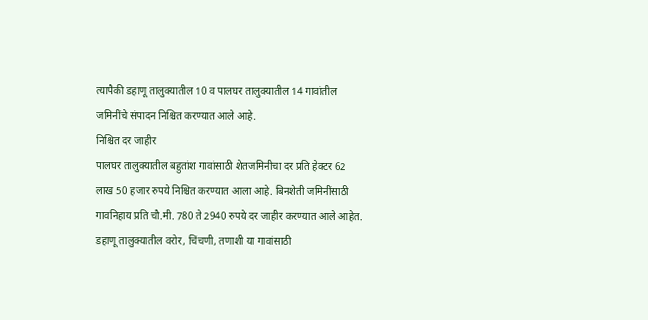त्यापैकी डहाणू तालुक्यातील 10 व पालघर तालुक्यातील 14 गावांतील जमिनींचे संपादन निश्चित करण्यात आले आहे.
निश्चित दर जाहीर
पालघर तालुक्यातील बहुतांश गावांसाठी शेतजमिनीचा दर प्रति हेक्टर 62 लाख 50 हजार रुपये निश्चित करण्यात आला आहे. बिनशेती जमिनींसाठी गावनिहाय प्रति चौ.मी. 780 ते 2940 रुपये दर जाहीर करण्यात आले आहेत.
डहाणू तालुक्यातील वरोर, चिंचणी, तणाशी या गावांसाठी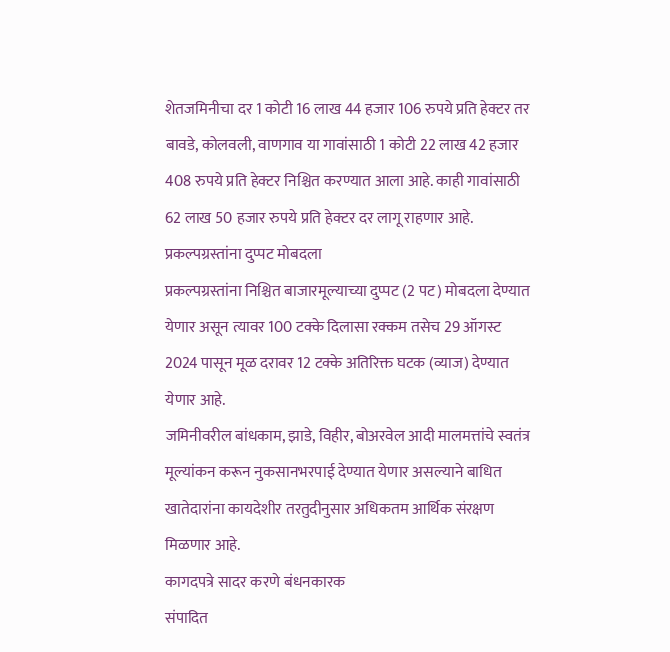शेतजमिनीचा दर 1 कोटी 16 लाख 44 हजार 106 रुपये प्रति हेक्टर तर बावडे, कोलवली, वाणगाव या गावांसाठी 1 कोटी 22 लाख 42 हजार 408 रुपये प्रति हेक्टर निश्चित करण्यात आला आहे. काही गावांसाठी 62 लाख 50 हजार रुपये प्रति हेक्टर दर लागू राहणार आहे.
प्रकल्पग्रस्तांना दुप्पट मोबदला
प्रकल्पग्रस्तांना निश्चित बाजारमूल्याच्या दुप्पट (2 पट) मोबदला देण्यात येणार असून त्यावर 100 टक्के दिलासा रक्कम तसेच 29 ऑगस्ट 2024 पासून मूळ दरावर 12 टक्के अतिरिक्त घटक (व्याज) देण्यात येणार आहे.
जमिनीवरील बांधकाम, झाडे, विहीर, बोअरवेल आदी मालमत्तांचे स्वतंत्र मूल्यांकन करून नुकसानभरपाई देण्यात येणार असल्याने बाधित खातेदारांना कायदेशीर तरतुदीनुसार अधिकतम आर्थिक संरक्षण मिळणार आहे.
कागदपत्रे सादर करणे बंधनकारक
संपादित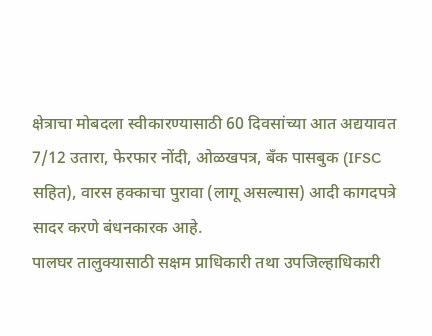क्षेत्राचा मोबदला स्वीकारण्यासाठी 60 दिवसांच्या आत अद्ययावत 7/12 उतारा, फेरफार नोंदी, ओळखपत्र, बँक पासबुक (IFSC सहित), वारस हक्काचा पुरावा (लागू असल्यास) आदी कागदपत्रे सादर करणे बंधनकारक आहे.
पालघर तालुक्यासाठी सक्षम प्राधिकारी तथा उपजिल्हाधिकारी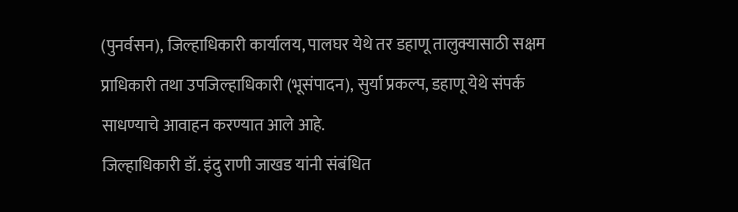(पुनर्वसन), जिल्हाधिकारी कार्यालय, पालघर येथे तर डहाणू तालुक्यासाठी सक्षम प्राधिकारी तथा उपजिल्हाधिकारी (भूसंपादन), सुर्या प्रकल्प, डहाणू येथे संपर्क साधण्याचे आवाहन करण्यात आले आहे.
जिल्हाधिकारी डॉ. इंदु राणी जाखड यांनी संबंधित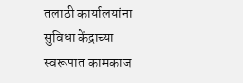तलाठी कार्यालयांना सुविधा केंद्राच्या स्वरूपात कामकाज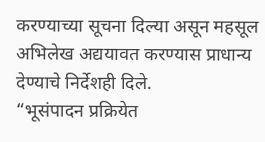करण्याच्या सूचना दिल्या असून महसूल अभिलेख अद्ययावत करण्यास प्राधान्य देण्याचे निर्देशही दिले.
“भूसंपादन प्रक्रियेत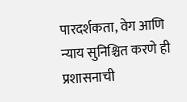पारदर्शकता, वेग आणि न्याय सुनिश्चित करणे ही प्रशासनाची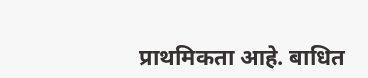प्राथमिकता आहे. बाधित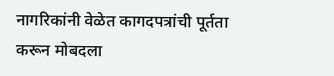नागरिकांनी वेळेत कागदपत्रांची पूर्तता करून मोबदला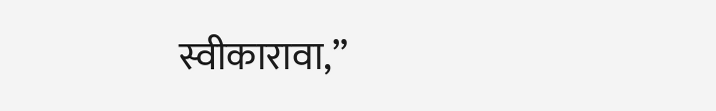स्वीकारावा,”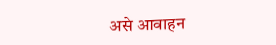असे आवाहन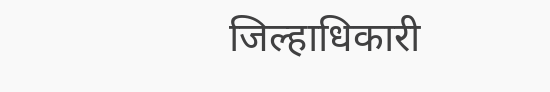जिल्हाधिकारी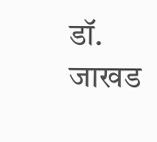डॉ. जाखड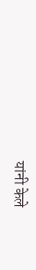यांनी केले